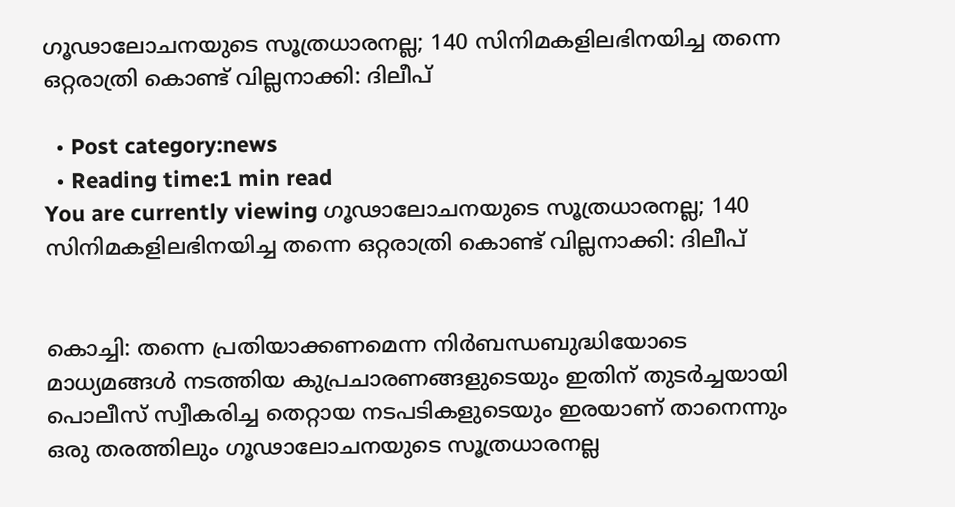ഗൂഢാലോചനയുടെ സൂത്രധാരനല്ല; 140 സിനിമകളിലഭിനയിച്ച തന്നെ ഒറ്റരാത്രി കൊണ്ട് വില്ലനാക്കി: ദിലീപ്

  • Post category:news
  • Reading time:1 min read
You are currently viewing ഗൂഢാലോചനയുടെ സൂത്രധാരനല്ല; 140 സിനിമകളിലഭിനയിച്ച തന്നെ ഒറ്റരാത്രി കൊണ്ട് വില്ലനാക്കി: ദിലീപ്


കൊച്ചി: തന്നെ പ്രതിയാക്കണമെന്ന നിര്‍ബന്ധബുദ്ധിയോടെ മാധ്യമങ്ങള്‍ നടത്തിയ കുപ്രചാരണങ്ങളുടെയും ഇതിന് തുടര്‍ച്ചയായി പൊലീസ് സ്വീകരിച്ച തെറ്റായ നടപടികളുടെയും ഇരയാണ് താനെന്നും ഒരു തരത്തിലും ഗൂഢാലോചനയുടെ സൂത്രധാരനല്ല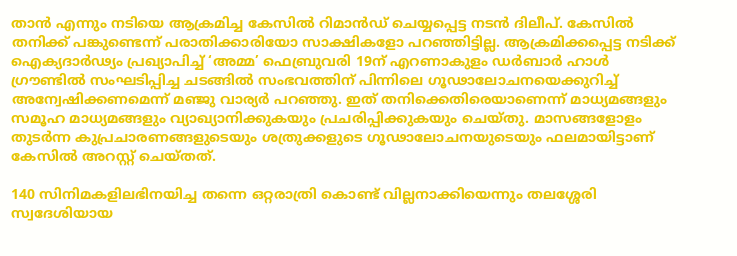താന്‍ എന്നും നടിയെ ആക്രമിച്ച കേസിൽ റിമാൻഡ് ചെയ്യപ്പെട്ട നടൻ ദിലീപ്. കേസില്‍ തനിക്ക് പങ്കുണ്ടെന്ന് പരാതിക്കാരിയോ സാക്ഷികളോ പറഞ്ഞിട്ടില്ല. ആക്രമിക്കപ്പെട്ട നടിക്ക് ഐക്യദാര്‍ഢ്യം പ്രഖ്യാപിച്ച്‌ ‘അമ്മ’ ഫെബ്രുവരി 19ന് എറണാകുളം ഡര്‍ബാര്‍ ഹാള്‍ ഗ്രൗണ്ടില്‍ സംഘടിപ്പിച്ച ചടങ്ങില്‍ സംഭവത്തിന് പിന്നിലെ ഗൂഢാലോചനയെക്കുറിച്ച്‌ അന്വേഷിക്കണമെന്ന് മഞ്ജു വാര്യര്‍ പറഞ്ഞു. ഇത് തനിക്കെതിരെയാണെന്ന് മാധ്യമങ്ങളും സമൂഹ മാധ്യമങ്ങളും വ്യാഖ്യാനിക്കുകയും പ്രചരിപ്പിക്കുകയും ചെയ്തു. മാസങ്ങളോളം തുടര്‍ന്ന കുപ്രചാരണങ്ങളുടെയും ശത്രുക്കളുടെ ഗൂഢാലോചനയുടെയും ഫലമായിട്ടാണ് കേസില്‍ അറസ്റ്റ് ചെയ്തത്.

140 സിനിമകളിലഭിനയിച്ച തന്നെ ഒറ്റരാത്രി കൊണ്ട് വില്ലനാക്കിയെന്നും തലശ്ശേരി സ്വദേശിയായ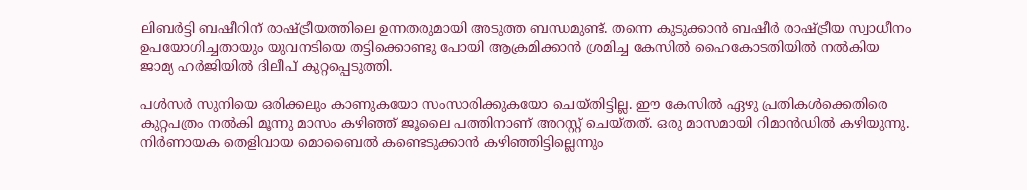ലിബര്‍ട്ടി ബഷീറിന് രാഷ്ട്രീയത്തിലെ ഉന്നതരുമായി അടുത്ത ബന്ധമുണ്ട്. തന്നെ കുടുക്കാന്‍ ബഷീര്‍ രാഷ്ട്രീയ സ്വാധീനം ഉപയോഗിച്ചതായും യുവനടിയെ തട്ടിക്കൊണ്ടു പോയി ആക്രമിക്കാന്‍ ശ്രമിച്ച കേസില്‍ ഹൈകോടതിയില്‍ നല്‍കിയ ജാമ്യ ഹർജിയില്‍ ദിലീപ് കുറ്റപ്പെടുത്തി.

പള്‍സര്‍ സുനിയെ ഒരിക്കലും കാണുകയോ സംസാരിക്കുകയോ ചെയ്തിട്ടില്ല. ഈ കേസില്‍ ഏഴു പ്രതികള്‍ക്കെതിരെ കുറ്റപത്രം നല്‍കി മൂന്നു മാസം കഴിഞ്ഞ് ജൂലൈ പത്തിനാണ് അറസ്റ്റ് ചെയ്തത്. ഒരു മാസമായി റിമാന്‍ഡില്‍ കഴിയുന്നു. നിര്‍ണായക തെളിവായ മൊബൈല്‍ കണ്ടെടുക്കാന്‍ കഴിഞ്ഞിട്ടില്ലെന്നും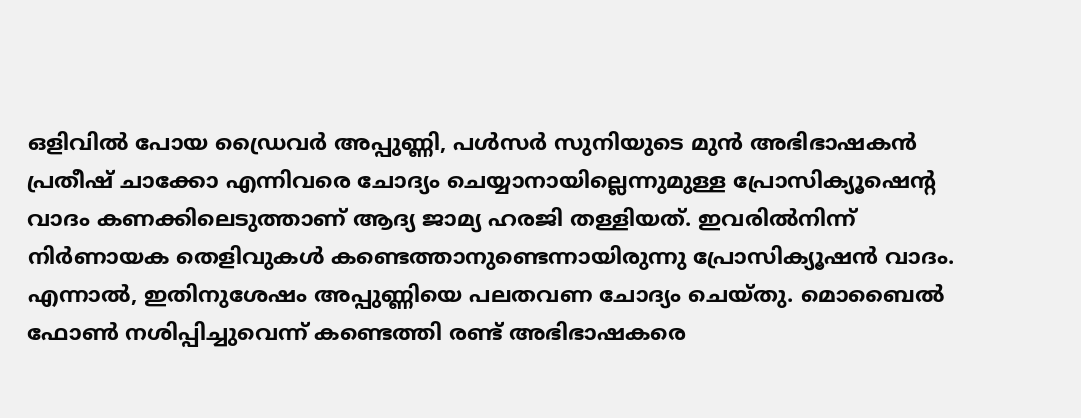ഒളിവില്‍ പോയ ഡ്രൈവര്‍ അപ്പുണ്ണി, പള്‍സര്‍ സുനിയുടെ മുന്‍ അഭിഭാഷകന്‍ പ്രതീഷ് ചാക്കോ എന്നിവരെ ചോദ്യം ചെയ്യാനായില്ലെന്നുമുള്ള പ്രോസിക്യൂഷെന്‍റ വാദം കണക്കിലെടുത്താണ് ആദ്യ ജാമ്യ ഹരജി തള്ളിയത്. ഇവരില്‍നിന്ന് നിര്‍ണായക തെളിവുകള്‍ കണ്ടെത്താനുണ്ടെന്നായിരുന്നു പ്രോസിക്യൂഷന്‍ വാദം. എന്നാല്‍, ഇതിനുശേഷം അപ്പുണ്ണിയെ പലതവണ ചോദ്യം ചെയ്തു. മൊബൈല്‍ ഫോണ്‍ നശിപ്പിച്ചുവെന്ന് കണ്ടെത്തി രണ്ട് അഭിഭാഷകരെ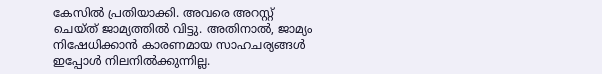കേസില്‍ പ്രതിയാക്കി. അവരെ അറസ്റ്റ് ചെയ്ത് ജാമ്യത്തില്‍ വിട്ടു. അതിനാല്‍, ജാമ്യം നിഷേധിക്കാന്‍ കാരണമായ സാഹചര്യങ്ങള്‍ ഇപ്പോള്‍ നിലനില്‍ക്കുന്നില്ല.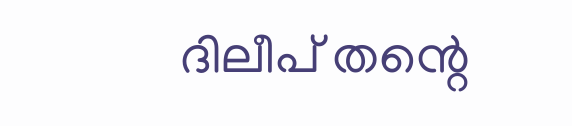ദിലീപ് തന്റെ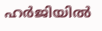ഹർജിയിൽ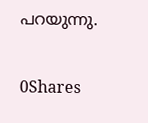പറയുന്നു.

0Shares